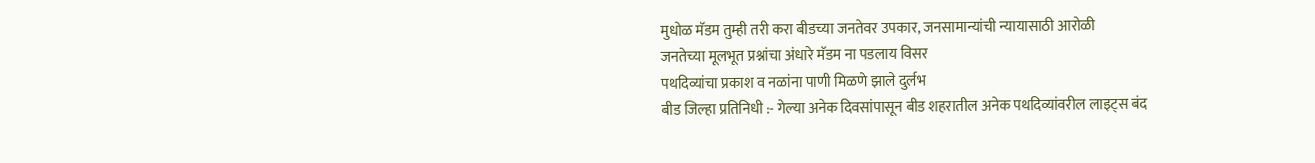मुधोळ मॅडम तुम्ही तरी करा बीडच्या जनतेवर उपकार, जनसामान्यांची न्यायासाठी आरोळी
जनतेच्या मूलभूत प्रश्नांचा अंधारे मॅडम ना पडलाय विसर
पथदिव्यांचा प्रकाश व नळांना पाणी मिळणे झाले दुर्लभ
बीड जिल्हा प्रतिनिधी :- गेल्या अनेक दिवसांपासून बीड शहरातील अनेक पथदिव्यांवरील लाइट्स बंद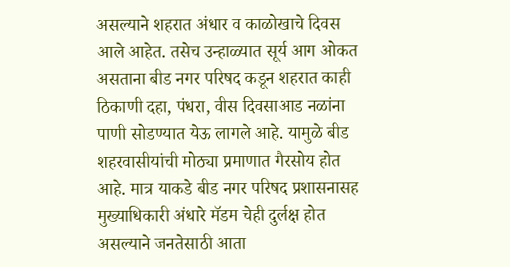असल्याने शहरात अंधार व काळोखाचे दिवस आले आहेत. तसेच उन्हाळ्यात सूर्य आग ओकत असताना बीड नगर परिषद कडून शहरात काही ठिकाणी दहा, पंधरा, वीस दिवसाआड नळांना पाणी सोडण्यात येऊ लागले आहे. यामुळे बीड शहरवासीयांची मोठ्या प्रमाणात गैरसोय होत आहे. मात्र याकडे बीड नगर परिषद प्रशासनासह मुख्याधिकारी अंधारे मॅडम चेही दुर्लक्ष होत असल्याने जनतेसाठी आता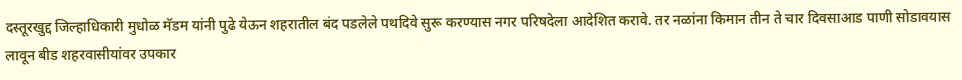दस्तूरखुद्द जिल्हाधिकारी मुधोळ मॅडम यांनी पुढे येऊन शहरातील बंद पडलेले पथदिवे सुरू करण्यास नगर परिषदेला आदेशित करावे. तर नळांना किमान तीन ते चार दिवसाआड पाणी सोडावयास लावून बीड शहरवासीयांवर उपकार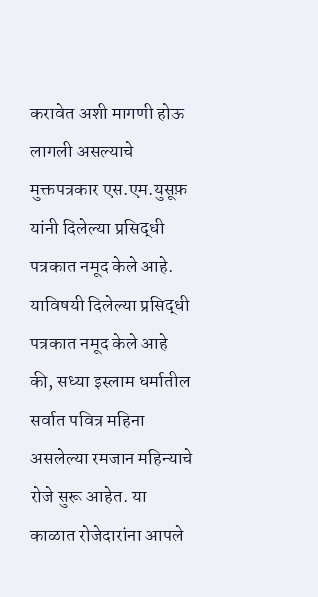करावेत अशी मागणी होऊ लागली असल्याचे मुक्तपत्रकार एस.एम.युसूफ़ यांनी दिलेल्या प्रसिद्धी पत्रकात नमूद केले आहे.
याविषयी दिलेल्या प्रसिद्धी पत्रकात नमूद केले आहे की, सध्या इस्लाम धर्मातील सर्वात पवित्र महिना असलेल्या रमजान महिन्याचे रोजे सुरू आहेत. या काळात रोजेदारांना आपले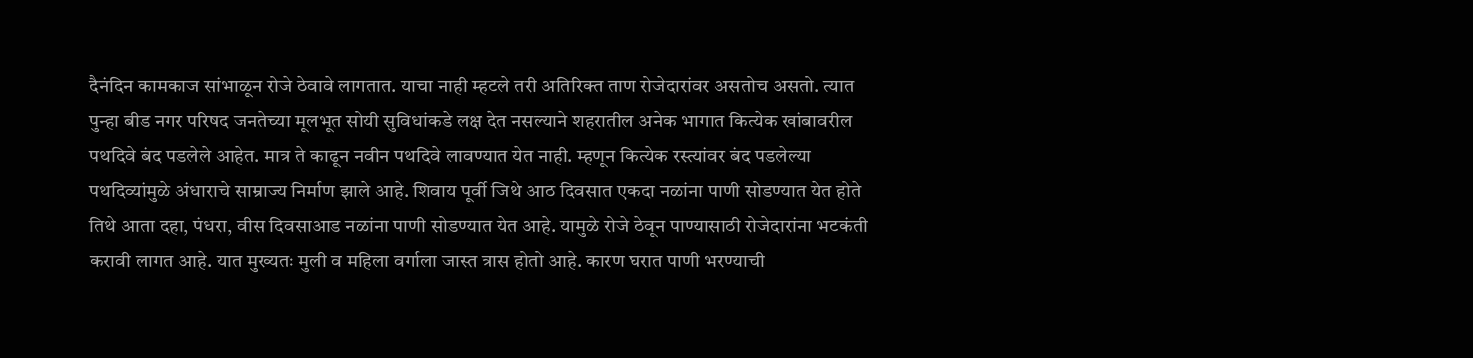दैनंदिन कामकाज सांभाळून रोजे ठेवावे लागतात. याचा नाही म्हटले तरी अतिरिक्त ताण रोजेदारांवर असतोच असतो. त्यात पुन्हा बीड नगर परिषद जनतेच्या मूलभूत सोयी सुविधांकडे लक्ष देत नसल्याने शहरातील अनेक भागात कित्येक खांबावरील पथदिवे बंद पडलेले आहेत. मात्र ते काढून नवीन पथदिवे लावण्यात येत नाही. म्हणून कित्येक रस्त्यांवर बंद पडलेल्या पथदिव्यांमुळे अंधाराचे साम्राज्य निर्माण झाले आहे. शिवाय पूर्वी जिथे आठ दिवसात एकदा नळांना पाणी सोडण्यात येत होते तिथे आता दहा, पंधरा, वीस दिवसाआड नळांना पाणी सोडण्यात येत आहे. यामुळे रोजे ठेवून पाण्यासाठी रोजेदारांना भटकंती करावी लागत आहे. यात मुख्यतः मुली व महिला वर्गाला जास्त त्रास होतो आहे. कारण घरात पाणी भरण्याची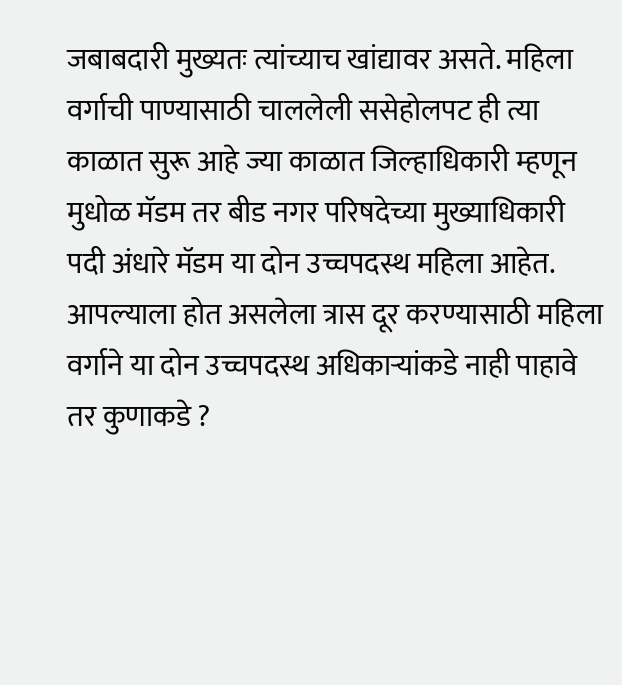जबाबदारी मुख्यतः त्यांच्याच खांद्यावर असते. महिला वर्गाची पाण्यासाठी चाललेली ससेहोलपट ही त्या काळात सुरू आहे ज्या काळात जिल्हाधिकारी म्हणून मुधोळ मॅडम तर बीड नगर परिषदेच्या मुख्याधिकारी पदी अंधारे मॅडम या दोन उच्चपदस्थ महिला आहेत. आपल्याला होत असलेला त्रास दूर करण्यासाठी महिला वर्गाने या दोन उच्चपदस्थ अधिकाऱ्यांकडे नाही पाहावे तर कुणाकडे ?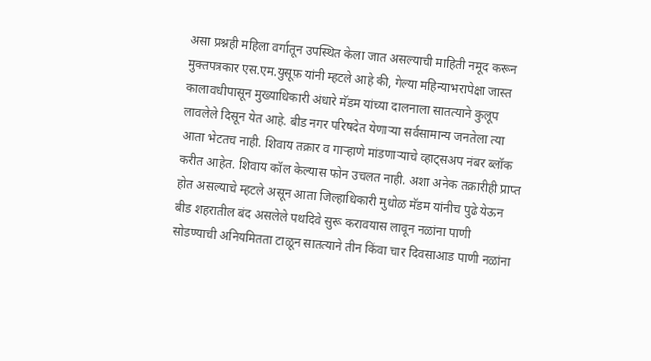असा प्रश्नही महिला वर्गातून उपस्थित केला जात असल्याची माहिती नमूद करून मुक्तपत्रकार एस.एम.युसूफ़ यांनी म्हटले आहे की, गेल्या महिन्याभरापेक्षा जास्त कालावधीपासून मुख्याधिकारी अंधारे मॅडम यांच्या दालनाला सातत्याने कुलूप लावलेले दिसून येत आहे. बीड नगर परिषदेत येणाऱ्या सर्वसामान्य जनतेला त्या आता भेटतच नाही. शिवाय तक्रार व गाऱ्हाणे मांडणाऱ्याचे व्हाट्सअप नंबर ब्लॉक करीत आहेत. शिवाय कॉल केल्यास फोन उचलत नाही. अशा अनेक तक्रारीही प्राप्त होत असल्याचे म्हटले असून आता जिल्हाधिकारी मुधोळ मॅडम यांनीच पुढे येऊन बीड शहरातील बंद असलेले पथदिवे सुरू करावयास लावून नळांना पाणी सोडण्याची अनियमितता टाळून सातत्याने तीन किंवा चार दिवसाआड पाणी नळांना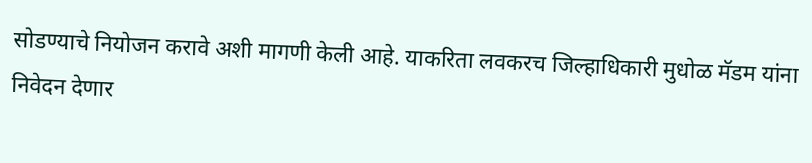सोडण्याचे नियोजन करावे अशी मागणी केली आहे. याकरिता लवकरच जिल्हाधिकारी मुधोळ मॅडम यांना निवेदन देणार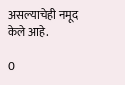असल्याचेही नमूद केले आहे.

0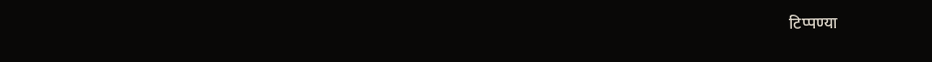टिप्पण्या